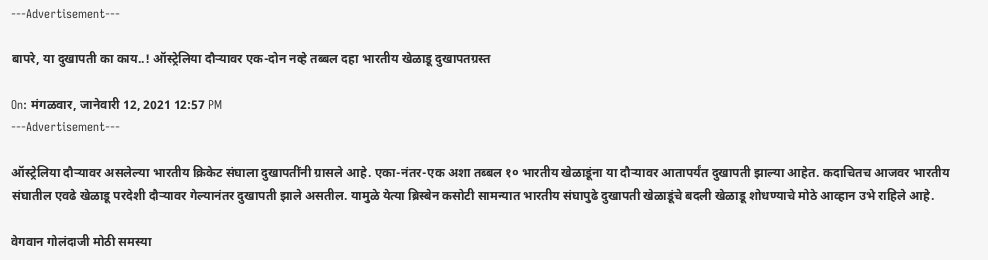---Advertisement---

बापरे, या दुखापती का काय..! ऑस्ट्रेलिया दौऱ्यावर एक-दोन नव्हे तब्बल दहा भारतीय खेळाडू दुखापतग्रस्त

On: मंगळवार, जानेवारी 12, 2021 12:57 PM
---Advertisement---

ऑस्ट्रेलिया दौऱ्यावर असलेल्या भारतीय क्रिकेट संघाला दुखापतींनी ग्रासले आहे. एका-नंतर-एक अशा तब्बल १० भारतीय खेळाडूंना या दौऱ्यावर आतापर्यंत दुखापती झाल्या आहेत. कदाचितच आजवर भारतीय संघातील एवढे खेळाडू परदेशी दौऱ्यावर गेल्यानंतर दुखापती झाले असतील. यामुळे येत्या ब्रिस्बेन कसोटी सामन्यात भारतीय संघापुढे दुखापती खेळाडूंचे बदली खेळाडू शोधण्याचे मोठे आव्हान उभे राहिले आहे.

वेगवान गोलंदाजी मोठी समस्या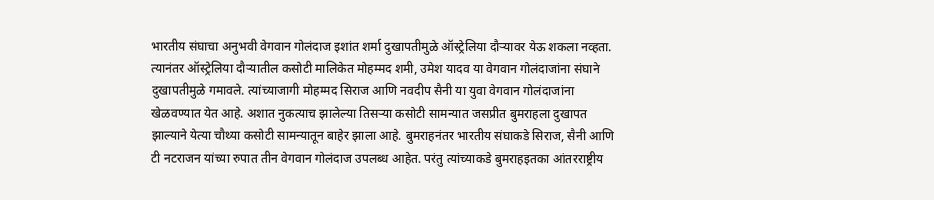भारतीय संघाचा अनुभवी वेगवान गोलंदाज इशांत शर्मा दुखापतीमुळे ऑस्ट्रेलिया दौऱ्यावर येऊ शकला नव्हता. त्यानंतर ऑस्ट्रेलिया दौऱ्यातील कसोटी मालिकेत मोहम्मद शमी, उमेश यादव या वेगवान गोलंदाजांना संघाने दुखापतीमुळे गमावले. त्यांच्याजागी मोहम्मद सिराज आणि नवदीप सैनी या युवा वेगवान गोलंदाजांना खेळवण्यात येत आहे. अशात नुकत्याच झालेल्या तिसऱ्या कसोटी सामन्यात जसप्रीत बुमराहला दुखापत झाल्याने येत्या चौथ्या कसोटी सामन्यातून बाहेर झाला आहे. बुमराहनंतर भारतीय संघाकडे सिराज, सैनी आणि टी नटराजन यांच्या रुपात तीन वेगवान गोलंदाज उपलब्ध आहेत. परंतु त्यांच्याकडे बुमराहइतका आंतरराष्ट्रीय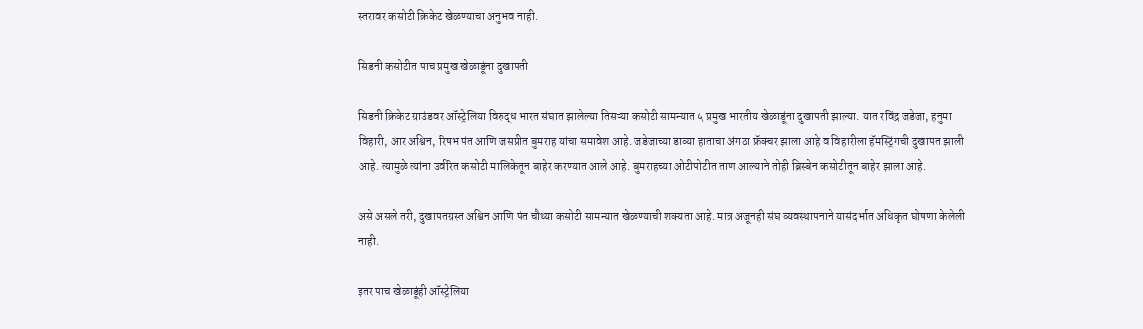स्तरावर कसोटी क्रिकेट खेळण्याचा अनुभव नाही.

सिडनी कसोटीत पाच प्रमुख खेळाडूंना दुखापती

सिडनी क्रिकेट ग्राउंडवर ऑस्ट्रेलिया विरुद्ध भारत संघात झालेल्या तिसऱ्या कसोटी सामन्यात ५ प्रमुख भारतीय खेळाडूंना दुखापती झाल्या. यात रविंद्र जडेजा, हनुमा विहारी, आर अश्विन, रिषभ पंत आणि जसप्रीत बुमराह यांचा समावेश आहे. जडेजाच्या डाव्या हाताचा अंगठा फ्रॅक्चर झाला आहे व विहारीला हॅमस्ट्रिंगची दुखापत झाली आहे. त्यामुळे त्यांना उर्वरित कसोटी मालिकेतून बाहेर करण्यात आले आहे. बुमराहच्या ओटीपोटीत ताण आल्याने तोही ब्रिस्बेन कसोटीतून बाहेर झाला आहे.

असे असले तरी, दुखापतग्रस्त अश्विन आणि पंत चौथ्या कसोटी सामन्यात खेळण्याची शक्यता आहे. मात्र अजूनही संघ व्यवस्थापनाने यासंदर्भात अधिकृत घोषणा केलेली नाही.

इतर पाच खेळाडूंही ऑस्ट्रेलिया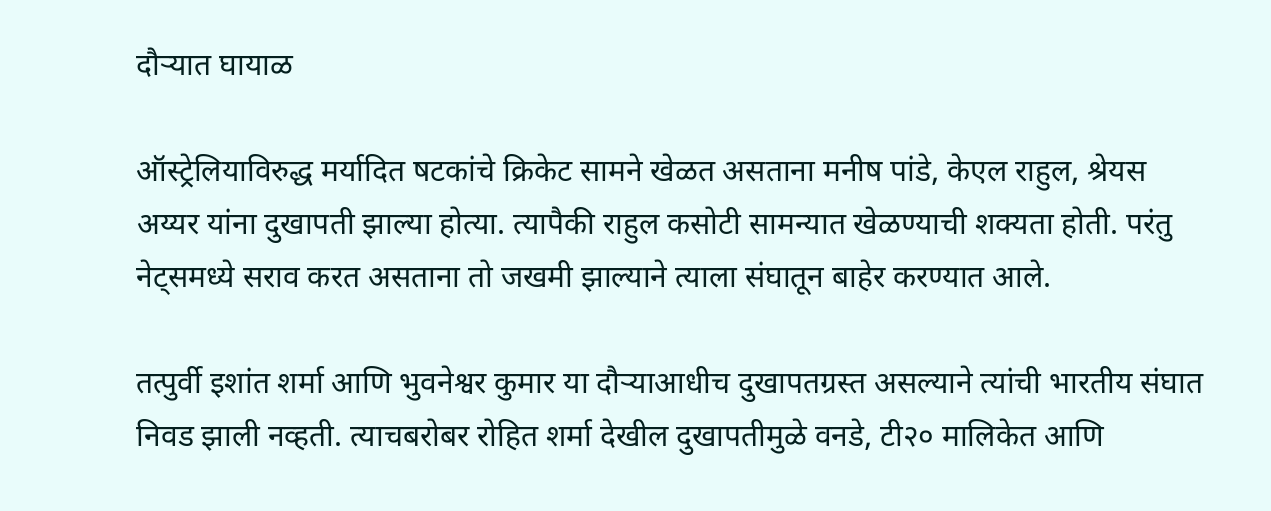दौऱ्यात घायाळ

ऑस्ट्रेलियाविरुद्ध मर्यादित षटकांचे क्रिकेट सामने खेळत असताना मनीष पांडे, केएल राहुल, श्रेयस अय्यर यांना दुखापती झाल्या होत्या. त्यापैकी राहुल कसोटी सामन्यात खेळण्याची शक्यता होती. परंतु नेट्समध्ये सराव करत असताना तो जखमी झाल्याने त्याला संघातून बाहेर करण्यात आले.

तत्पुर्वी इशांत शर्मा आणि भुवनेश्वर कुमार या दौऱ्याआधीच दुखापतग्रस्त असल्याने त्यांची भारतीय संघात निवड झाली नव्हती. त्याचबरोबर रोहित शर्मा देखील दुखापतीमुळे वनडे, टी२० मालिकेत आणि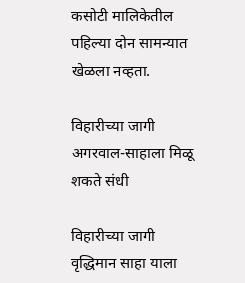कसोटी मालिकेतील पहिल्या दोन सामन्यात खेळला नव्हता.

विहारीच्या जागी अगरवाल-साहाला मिळू शकते संधी

विहारीच्या जागी वृद्धिमान साहा याला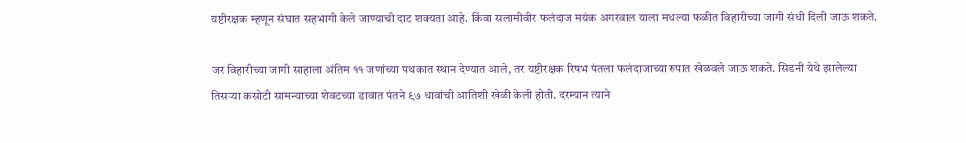यष्टीरक्षक म्हणून संघात सहभागी केले जाण्याची दाट शक्यता आहे. किंवा सलामीवीर फलंदाज मयंक अगरवाल याला मधल्या फळीत विहारीच्या जागी संधी दिली जाऊ शकते.

जर विहारीच्या जागी साहाला अंतिम ११ जणांच्या पथकात स्थान देण्यात आले, तर यष्टीरक्षक रिषभ पंतला फलंदाजाच्या रुपात खेळवले जाऊ शकते. सिडनी येथे झालेल्या तिसऱ्या कसोटी सामन्याच्या शेवटच्या डावात पंतने ९७ धावांची आतिशी खेळी केली होती. दरम्यान त्याने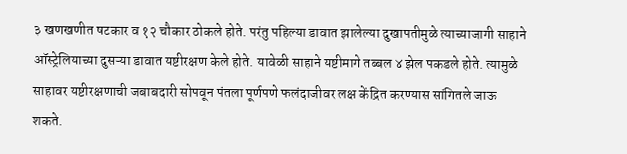३ खणखणीत षटकार व १२ चौकार ठोकले होते. परंतु पहिल्या डावात झालेल्या दुखापतीमुळे त्याच्याजागी साहाने ऑस्ट्रेलियाच्या दुसऱ्या डावात यष्टीरक्षण केले होते. यावेळी साहाने यष्टीमागे तब्बल ४ झेल पकडले होते. त्यामुळे साहावर यष्टीरक्षणाची जबाबदारी सोपवून पंतला पूर्णपणे फलंदाजीवर लक्ष केंद्रित करण्यास सांगितले जाऊ शकते.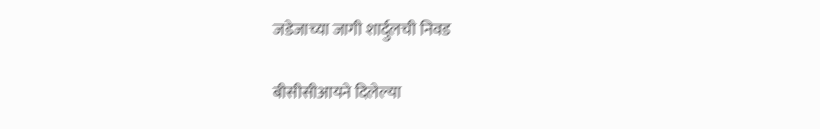जडेजाच्या जागी शार्दुलची निवड

बीसीसीआयने दिलेल्या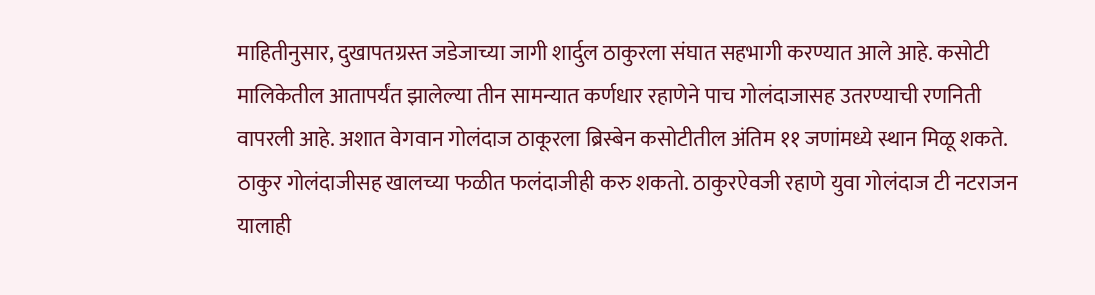माहितीनुसार, दुखापतग्रस्त जडेजाच्या जागी शार्दुल ठाकुरला संघात सहभागी करण्यात आले आहे. कसोटी मालिकेतील आतापर्यंत झालेल्या तीन सामन्यात कर्णधार रहाणेने पाच गोलंदाजासह उतरण्याची रणनिती वापरली आहे. अशात वेगवान गोलंदाज ठाकूरला ब्रिस्बेन कसोटीतील अंतिम ११ जणांमध्ये स्थान मिळू शकते. ठाकुर गोलंदाजीसह खालच्या फळीत फलंदाजीही करु शकतो. ठाकुरऐवजी रहाणे युवा गोलंदाज टी नटराजन यालाही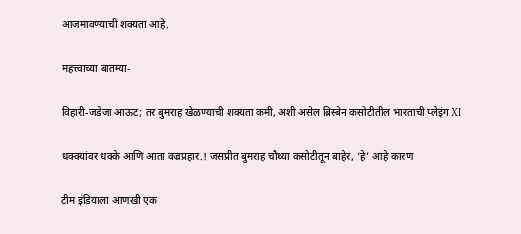आजमावण्याची शक्यता आहे.

महत्त्वाच्या बातम्या-

विहारी-जडेजा आऊट; तर बुमराह खेळण्याची शक्यता कमी, अशी असेल ब्रिस्बेन कसोटीतील भारताची प्लेइंग XI

धक्क्यांवर धक्के आणि आता वज्रप्रहार.! जसप्रीत बुमराह चौथ्या कसोटीतून बाहेर, ‘हे’ आहे कारण

टीम इंडियाला आणखी एक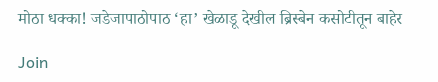मोठा धक्का! जडेजापाठोपाठ ‘हा’ खेळाडू देखील ब्रिस्बेन कसोटीतून बाहेर

Join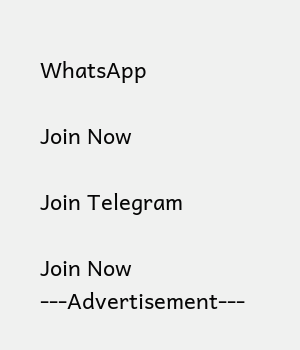WhatsApp

Join Now

Join Telegram

Join Now
---Advertisement---